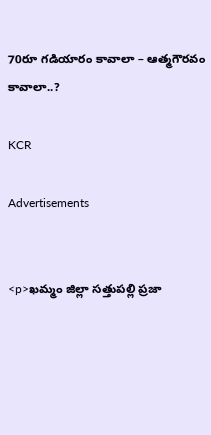70రూ గడియారం కావాలా – ఆత్మగౌరవం కావాలా..?

KCR

Advertisements


<p>ఖమ్మం జిల్లా సత్తుపల్లి ప్రజా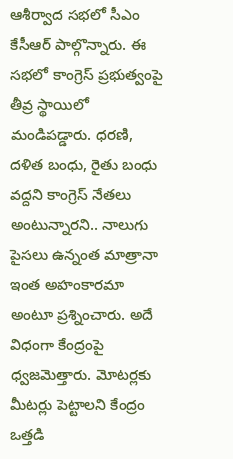ఆశీర్వాద సభలో సీఎం కేసీఆర్ పాల్గొన్నారు. ఈ సభలో కాంగ్రెస్ ప్రభుత్వంపై తీవ్ర స్థాయిలో మండిపడ్డారు. ధరణి, దళిత బంధు, రైతు బంధు వద్దని కాంగ్రెస్ నేతలు అంటున్నారని.. నాలుగు పైసలు ఉన్నంత మాత్రానా ఇంత అహంకారమా అంటూ ప్రశ్నించారు. అదే విధంగా కేంద్రంపై ధ్వజమెత్తారు. మోటర్లకు మీటర్లు పెట్టాలని కేంద్రం ఒత్తడి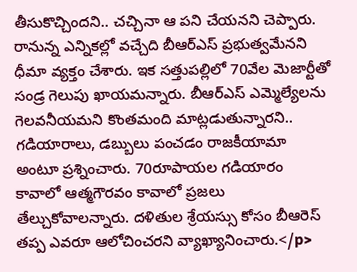తీసుకొచ్చిందని.. చచ్చినా ఆ పని చేయనని చెప్పారు. రానున్న ఎన్నికల్లో వచ్చేది బీఆర్ఎస్ ప్రభుత్వమేనని ధీమా వ్యక్తం చేశారు. ఇక సత్తుపల్లిలో 70వేల మెజార్టీతో సండ్ర గెలుపు ఖాయమన్నారు. బీఆర్ఎస్ ఎమ్మెల్యేలను గెలవనీయమని కొంతమంది మాట్లడుతున్నారని.. గడియారాలు, డబ్బులు పంచడం రాజకీయామా అంటూ ప్రశ్నించారు. 70రూపాయల గడియారం కావాలో ఆత్మగౌరవం కావాలో ప్రజలు తేల్చుకోవాలన్నారు. దళితుల శ్రేయస్సు కోసం బీఆరెస్ తప్ప ఎవరూ ఆలోచించరని వ్యాఖ్యానించారు.</p>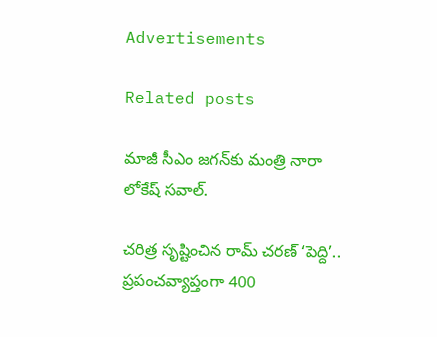Advertisements

Related posts

మాజీ సీఎం జగన్‍కు మంత్రి నారా లోకేష్ సవాల్.

చరిత్ర సృష్టించిన రామ్ చరణ్ ‘పెద్ది’.. ప్రపంచవ్యాప్తంగా 400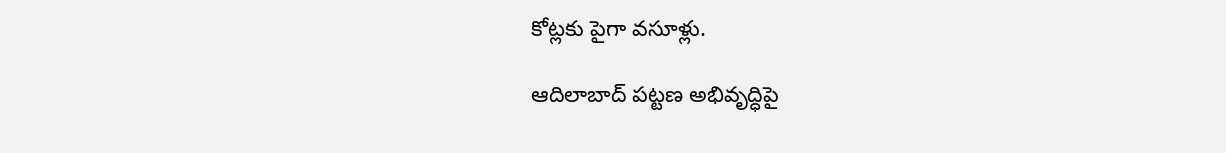కోట్లకు పైగా వసూళ్లు.

ఆదిలాబాద్ పట్టణ అభివృద్ధిపై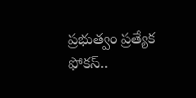ప్రభుత్వం ప్రత్యేక ఫోకస్..